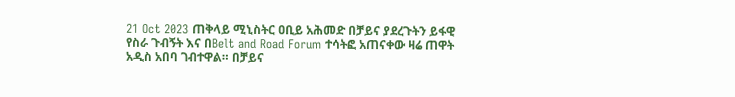21 Oct 2023 ጠቅላይ ሚኒስትር ዐቢይ አሕመድ በቻይና ያደረጉትን ይፋዊ የስራ ጉብኝት እና በBelt and Road Forum ተሳትፎ አጠናቀው ዛሬ ጠዋት አዲስ አበባ ገብተዋል። በቻይና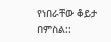የነበራቸው ቆይታ በምስል::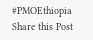#PMOEthiopia Share this Post